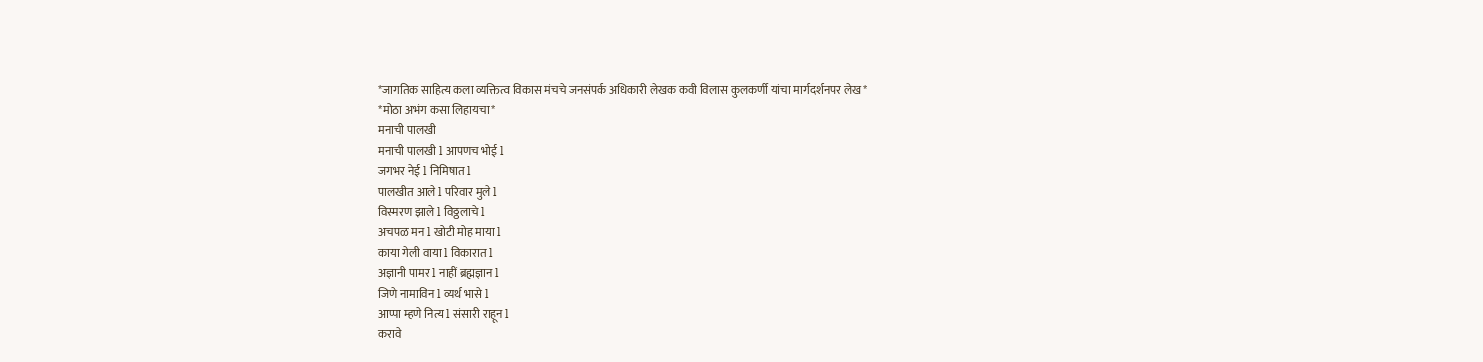*जागतिक साहित्य कला व्यक्तित्व विकास मंचचे जनसंपर्क अधिकारी लेखक कवी विलास कुलकर्णी यांचा मार्गदर्शनपर लेख*
*मोठा अभंग कसा लिहायचा*
मनाची पालखी
मनाची पालखी l आपणच भोई l
जगभर नेई l निमिषात l
पालखीत आले l परिवार मुले l
विस्मरण झाले l विठ्ठलाचे l
अचपळ मन l खोटी मोह माया l
काया गेली वाया l विकारात l
अज्ञानी पामर l नाहीं ब्रह्मज्ञान l
जिणे नामाविन l व्यर्थ भासे l
आप्पा म्हणे नित्य l संसारी राहून l
करावे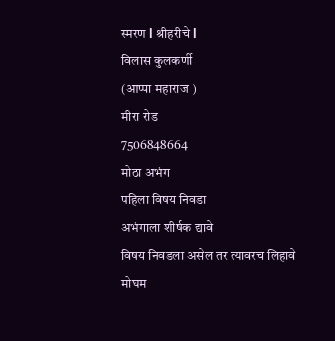स्मरण l श्रीहरीचे l
विलास कुलकर्णी
(आप्पा महाराज )
मीरा रोड
7506848664
मोठा अभंग
पहिला विषय निवडा
अभंगाला शीर्षक द्यावे
विषय निवडला असेल तर त्यावरच लिहावे
मोघम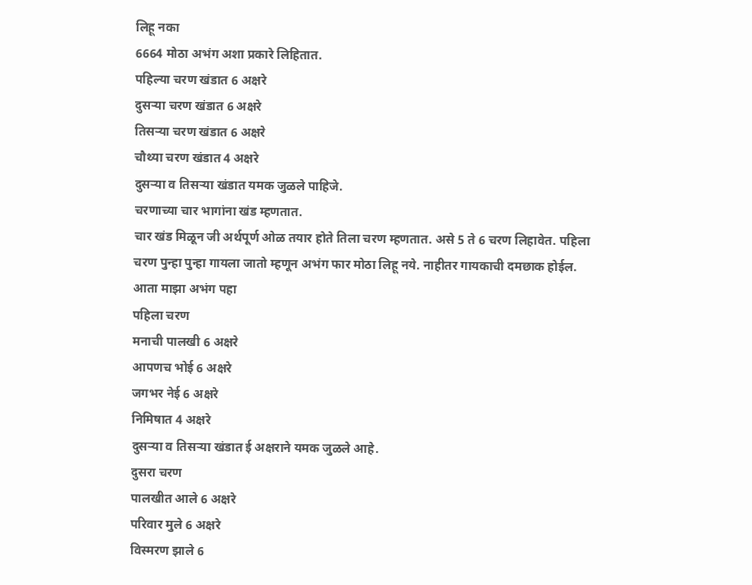लिहू नका
6664 मोठा अभंग अशा प्रकारे लिहितात.
पहिल्या चरण खंडात 6 अक्षरे
दुसऱ्या चरण खंडात 6 अक्षरे
तिसऱ्या चरण खंडात 6 अक्षरे
चौथ्या चरण खंडात 4 अक्षरे
दुसऱ्या व तिसऱ्या खंडात यमक जुळले पाहिजे.
चरणाच्या चार भागांना खंड म्हणतात.
चार खंड मिळून जी अर्थपूर्ण ओळ तयार होते तिला चरण म्हणतात. असे 5 ते 6 चरण लिहावेत. पहिला चरण पुन्हा पुन्हा गायला जातो म्हणून अभंग फार मोठा लिहू नये. नाहीतर गायकाची दमछाक होईल.
आता माझा अभंग पहा
पहिला चरण
मनाची पालखी 6 अक्षरे
आपणच भोई 6 अक्षरे
जगभर नेई 6 अक्षरे
निमिषात 4 अक्षरे
दुसऱ्या व तिसऱ्या खंडात ई अक्षराने यमक जुळले आहे.
दुसरा चरण
पालखीत आले 6 अक्षरे
परिवार मुले 6 अक्षरे
विस्मरण झाले 6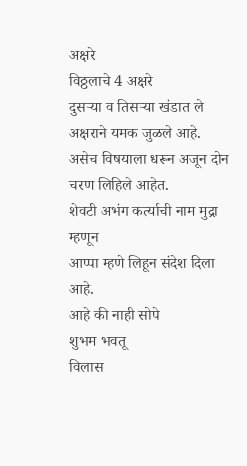अक्षरे
विठ्ठलाचे 4 अक्षरे
दुसऱ्या व तिसऱ्या खंडात ले अक्षराने यमक जुळले आहे.
असेच विषयाला धरून अजून दोन चरण लिहिले आहेत.
शेवटी अभंग कर्त्याची नाम मुद्रा म्हणून
आप्पा म्हणे लिहून संदेश दिला आहे.
आहे की नाही सोपे
शुभम भवतू
विलास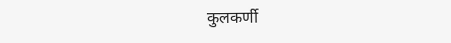कुलकर्णी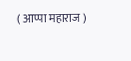( आप्पा महाराज )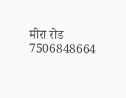मीरा रोड
7506848664